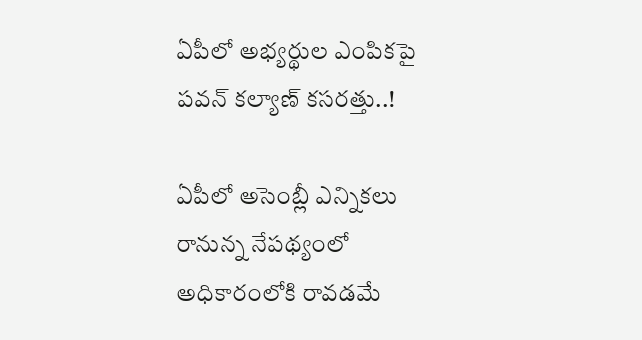ఏపీలో అభ్యర్థుల ఎంపికపై పవన్ కల్యాణ్ కసరత్తు..!

ఏపీలో అసెంబ్లీ ఎన్నికలు రానున్న నేపథ్యంలో అధికారంలోకి రావడమే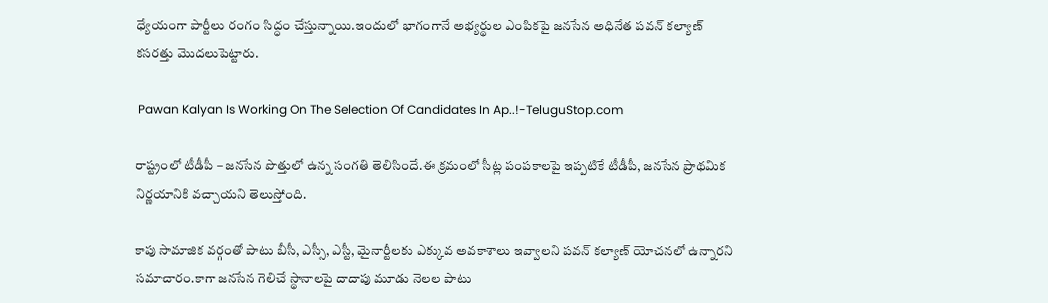ధ్యేయంగా పార్టీలు రంగం సిద్ధం చేస్తున్నాయి.ఇందులో భాగంగానే అభ్యర్థుల ఎంపికపై జనసేన అధినేత పవన్ కల్యాణ్ కసరత్తు మొదలుపెట్టారు.

 Pawan Kalyan Is Working On The Selection Of Candidates In Ap..!-TeluguStop.com

రాష్ట్రంలో టీడీపీ – జనసేన పొత్తులో ఉన్న సంగతి తెలిసిందే.ఈ క్రమంలో సీట్ల పంపకాలపై ఇప్పటికే టీడీపీ, జనసేన ప్రాథమిక నిర్ణయానికి వచ్చాయని తెలుస్తోంది.

కాపు సామాజిక వర్గంతో పాటు బీసీ, ఎస్సీ, ఎస్టీ, మైనార్టీలకు ఎక్కువ అవకాశాలు ఇవ్వాలని పవన్ కల్యాణ్ యోచనలో ఉన్నారని సమాచారం.కాగా జనసేన గెలిచే స్థానాలపై దాదాపు మూడు నెలల పాటు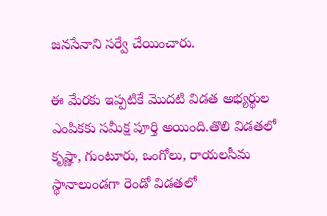జనసేనాని సర్వే చేయించారు.

ఈ మేరకు ఇప్పటికే మొదటి విడత అభ్యర్థుల ఎంపికకు సమీక్ష పూర్తి అయింది.తొలి విడతలో కృష్ణా, గుంటూరు, ఒంగోలు, రాయలసీమ స్థానాలుండగా రెండో విడతలో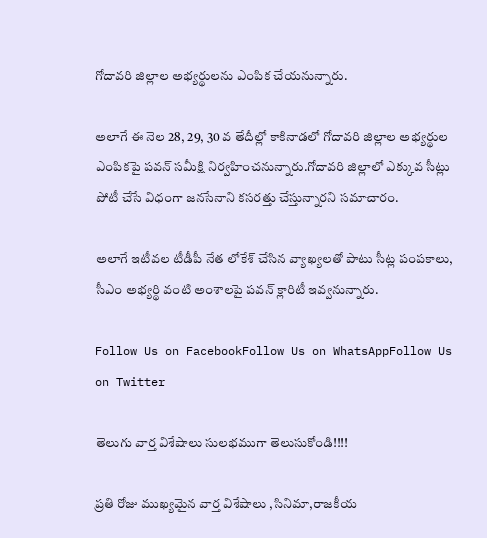గోదావరి జిల్లాల అభ్యర్థులను ఎంపిక చేయనున్నారు.

అలాగే ఈ నెల 28, 29, 30 వ తేదీల్లో కాకినాడలో గోదావరి జిల్లాల అభ్యర్థుల ఎంపికపై పవన్ సమీక్షి నిర్వహించనున్నారు.గోదావరి జిల్లాలో ఎక్కువ సీట్లు పోటీ చేసే విధంగా జనసేనాని కసరత్తు చేస్తున్నారని సమాచారం.

అలాగే ఇటీవల టీడీపీ నేత లోకేశ్ చేసిన వ్యాఖ్యలతో పాటు సీట్ల పంపకాలు, సీఎం అభ్యర్థి వంటి అంశాలపై పవన్ క్లారిటీ ఇవ్వనున్నారు.

Follow Us on FacebookFollow Us on WhatsAppFollow Us on Twitter

తెలుగు వార్త విశేషాలు సులభముగా తెలుసుకోండి!!!!

ప్రతి రోజు ముఖ్యమైన వార్త విశేషాలు ,సినిమా,రాజకీయ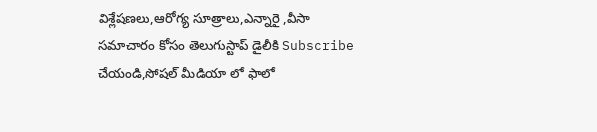విశ్లేషణలు,ఆరోగ్య సూత్రాలు,ఎన్నారై ,వీసా సమాచారం కోసం తెలుగుస్టాప్ డైలీకి Subscribe చేయండి,సోషల్ మీడియా లో ఫాలో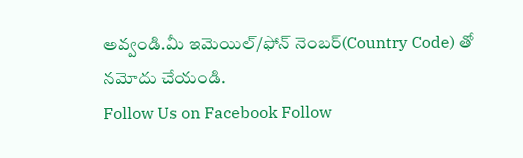అవ్వండి.మీ ఇమెయిల్/ఫోన్ నెంబర్(Country Code) తో నమోదు చేయండి.
Follow Us on Facebook Follow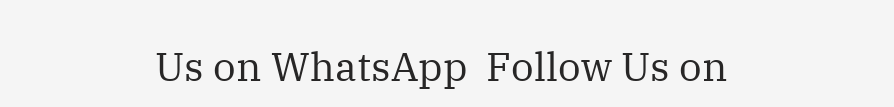Us on WhatsApp  Follow Us on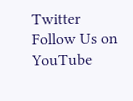Twitter Follow Us on YouTube